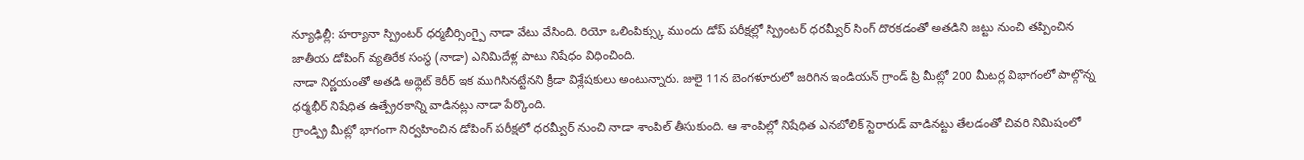న్యూఢిల్లీ: హర్యానా స్ప్రింటర్ ధర్మబీర్సింగ్పై నాడా వేటు వేసింది. రియో ఒలింపిక్స్కు ముందు డోప్ పరీక్షల్లో స్ప్రింటర్ ధరమ్వీర్ సింగ్ దొరకడంతో అతడిని జట్టు నుంచి తప్పించిన జాతీయ డోపింగ్ వ్యతిరేక సంస్థ (నాడా) ఎనిమిదేళ్ల పాటు నిషేధం విధించింది.
నాడా నిర్ణయంతో అతడి అథ్లెట్ కెరీర్ ఇక ముగిసినట్టేనని క్రీడా విశ్లేషకులు అంటున్నారు. జులై 11న బెంగళూరులో జరిగిన ఇండియన్ గ్రాండ్ ప్రి మీట్లో 200 మీటర్ల విభాగంలో పాల్గొన్న ధర్మభీర్ నిషేధిత ఉత్ప్రేరకాన్ని వాడినట్లు నాడా పేర్కొంది.
గ్రాండ్ప్రి మీట్లో భాగంగా నిర్వహించిన డోపింగ్ పరీక్షలో ధరమ్వీర్ నుంచి నాడా శాంపిల్ తీసుకుంది. ఆ శాంపిల్లో నిషేధిత ఎనబోలిక్ స్టెరారుడ్ వాడినట్టు తేలడంతో చివరి నిమిషంలో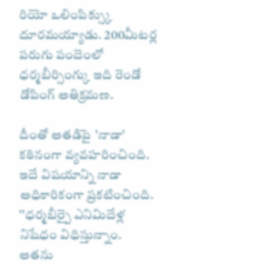రియో ఒలింపిక్స్కు దూరమయ్యాడు. 200మీటర్ల పరుగు పందెంలో ధర్మబీర్సింగ్కు ఇది రెండో డోపింగ్ అతిక్రమణ.

దీంతో అతడిపై 'నాడా' కఠినంగా వ్యవహరించింది. ఇదే విషయాన్ని నాడా అధికారికంగా ప్రకటించింది. ''ధర్మబీర్పై ఎనిమిదేళ్ల నిషేధం విధిస్తున్నాం. అతను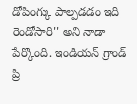డోపింగ్కు పాల్పడడం ఇది రెండోసారి'' అని నాడా పేర్కొంది. ఇండియన్ గ్రాండ్ ప్రి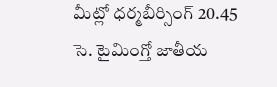మీట్లో ధర్మబీర్సింగ్ 20.45 సె. టైమింగ్తో జాతీయ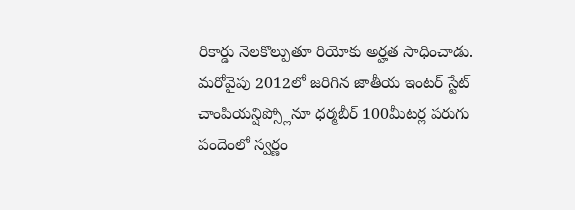రికార్డు నెలకొల్పుతూ రియోకు అర్హత సాధించాడు.
మరోవైపు 2012లో జరిగిన జాతీయ ఇంటర్ స్టేట్ చాంపియన్షిప్స్లోనూ ధర్మబీర్ 100మీటర్ల పరుగు పందెంలో స్వర్ణం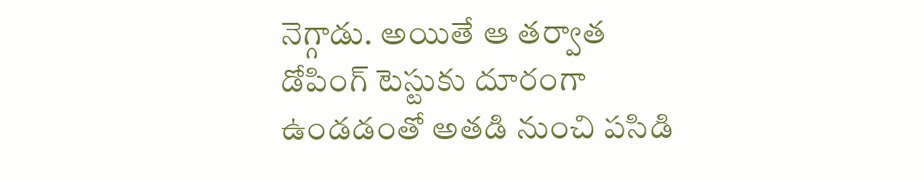నెగ్గాడు. అయితే ఆ తర్వాత డోపింగ్ టెస్టుకు దూరంగా ఉండడంతో అతడి నుంచి పసిడి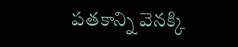పతకాన్ని వెనక్కి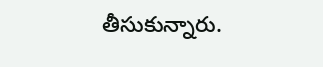తీసుకున్నారు.